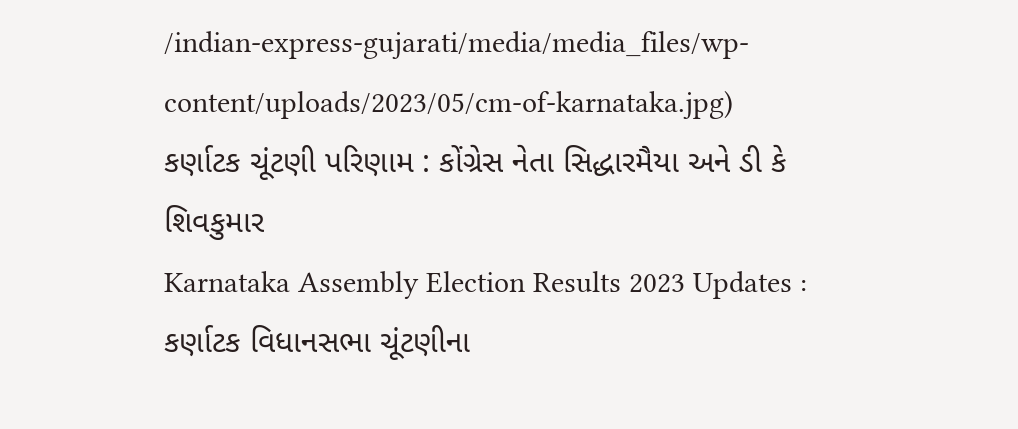/indian-express-gujarati/media/media_files/wp-content/uploads/2023/05/cm-of-karnataka.jpg)
કર્ણાટક ચૂંટણી પરિણામ : કોંગ્રેસ નેતા સિદ્ધારમૈયા અને ડી કે શિવકુમાર
Karnataka Assembly Election Results 2023 Updates : કર્ણાટક વિધાનસભા ચૂંટણીના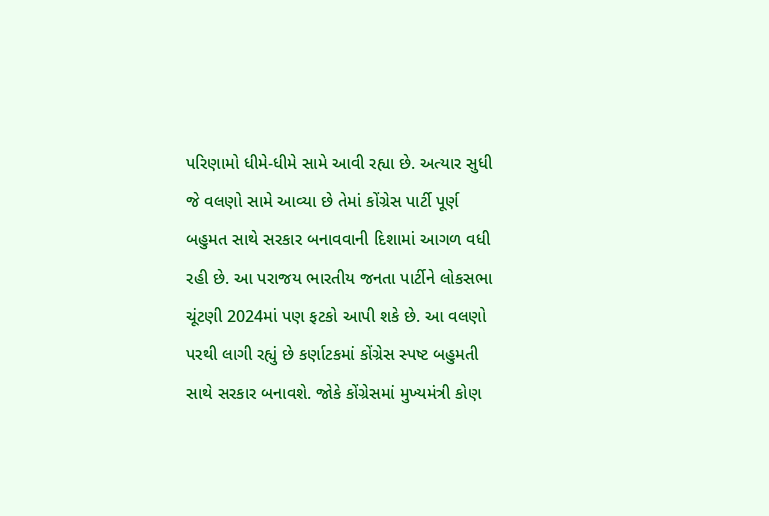પરિણામો ધીમે-ધીમે સામે આવી રહ્યા છે. અત્યાર સુધી જે વલણો સામે આવ્યા છે તેમાં કોંગ્રેસ પાર્ટી પૂર્ણ બહુમત સાથે સરકાર બનાવવાની દિશામાં આગળ વધી રહી છે. આ પરાજય ભારતીય જનતા પાર્ટીને લોકસભા ચૂંટણી 2024માં પણ ફટકો આપી શકે છે. આ વલણો પરથી લાગી રહ્યું છે કર્ણાટકમાં કોંગ્રેસ સ્પષ્ટ બહુમતી સાથે સરકાર બનાવશે. જોકે કોંગ્રેસમાં મુખ્યમંત્રી કોણ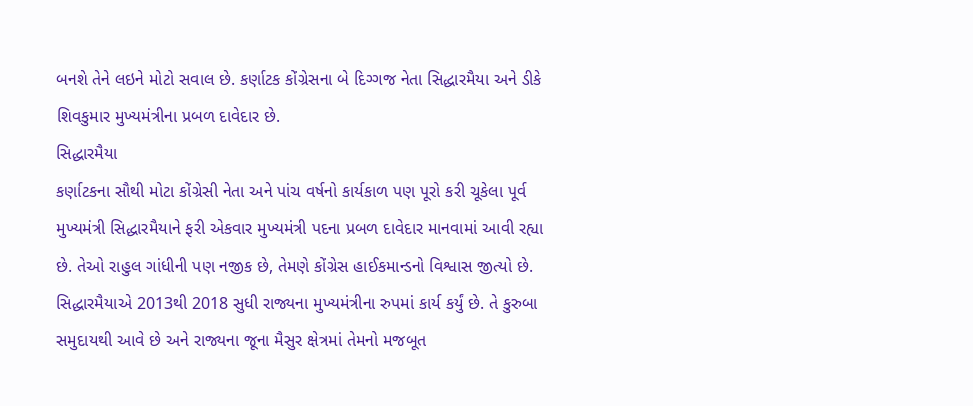બનશે તેને લઇને મોટો સવાલ છે. કર્ણાટક કોંગ્રેસના બે દિગ્ગજ નેતા સિદ્ધારમૈયા અને ડીકે શિવકુમાર મુખ્યમંત્રીના પ્રબળ દાવેદાર છે.
સિદ્ધારમૈયા
કર્ણાટકના સૌથી મોટા કોંગ્રેસી નેતા અને પાંચ વર્ષનો કાર્યકાળ પણ પૂરો કરી ચૂકેલા પૂર્વ મુખ્યમંત્રી સિદ્ધારમૈયાને ફરી એકવાર મુખ્યમંત્રી પદના પ્રબળ દાવેદાર માનવામાં આવી રહ્યા છે. તેઓ રાહુલ ગાંધીની પણ નજીક છે, તેમણે કોંગ્રેસ હાઈકમાન્ડનો વિશ્વાસ જીત્યો છે. સિદ્ધારમૈયાએ 2013થી 2018 સુધી રાજ્યના મુખ્યમંત્રીના રુપમાં કાર્ય કર્યું છે. તે કુરુબા સમુદાયથી આવે છે અને રાજ્યના જૂના મૈસુર ક્ષેત્રમાં તેમનો મજબૂત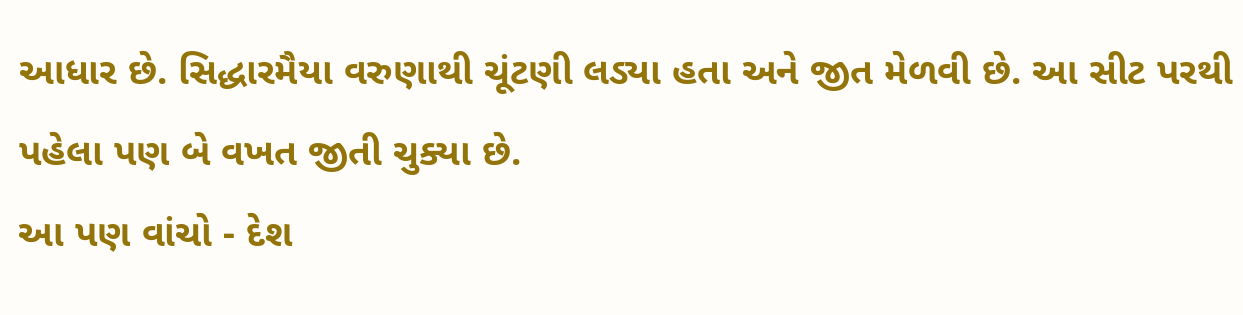આધાર છે. સિદ્ધારમૈયા વરુણાથી ચૂંટણી લડ્યા હતા અને જીત મેળવી છે. આ સીટ પરથી પહેલા પણ બે વખત જીતી ચુક્યા છે.
આ પણ વાંચો - દેશ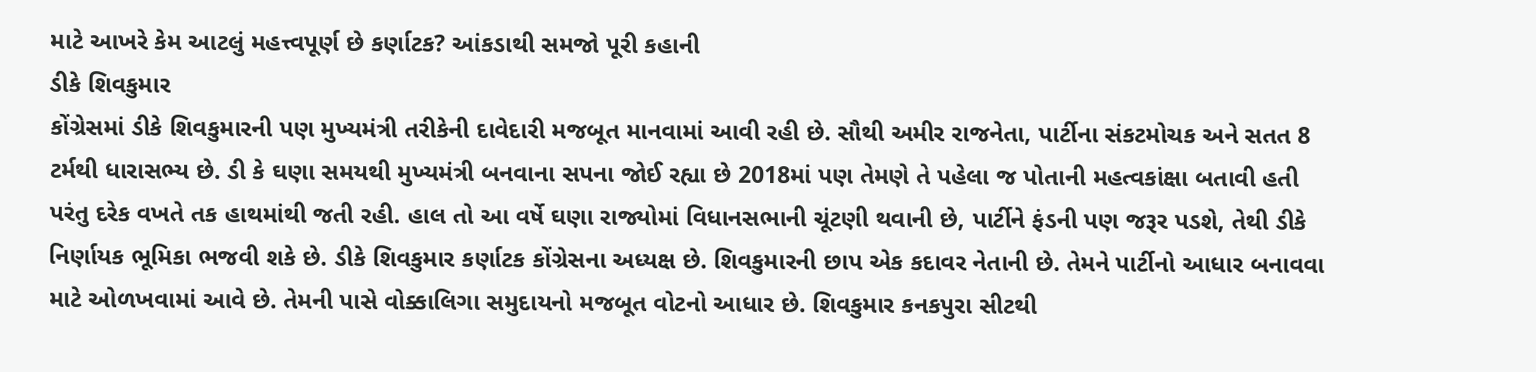માટે આખરે કેમ આટલું મહત્ત્વપૂર્ણ છે કર્ણાટક? આંકડાથી સમજો પૂરી કહાની
ડીકે શિવકુમાર
કોંગ્રેસમાં ડીકે શિવકુમારની પણ મુખ્યમંત્રી તરીકેની દાવેદારી મજબૂત માનવામાં આવી રહી છે. સૌથી અમીર રાજનેતા, પાર્ટીના સંકટમોચક અને સતત 8 ટર્મથી ધારાસભ્ય છે. ડી કે ઘણા સમયથી મુખ્યમંત્રી બનવાના સપના જોઈ રહ્યા છે 2018માં પણ તેમણે તે પહેલા જ પોતાની મહત્વકાંક્ષા બતાવી હતી પરંતુ દરેક વખતે તક હાથમાંથી જતી રહી. હાલ તો આ વર્ષે ઘણા રાજ્યોમાં વિધાનસભાની ચૂંટણી થવાની છે, પાર્ટીને ફંડની પણ જરૂર પડશે, તેથી ડીકે નિર્ણાયક ભૂમિકા ભજવી શકે છે. ડીકે શિવકુમાર કર્ણાટક કોંગ્રેસના અધ્યક્ષ છે. શિવકુમારની છાપ એક કદાવર નેતાની છે. તેમને પાર્ટીનો આધાર બનાવવા માટે ઓળખવામાં આવે છે. તેમની પાસે વોક્કાલિગા સમુદાયનો મજબૂત વોટનો આધાર છે. શિવકુમાર કનકપુરા સીટથી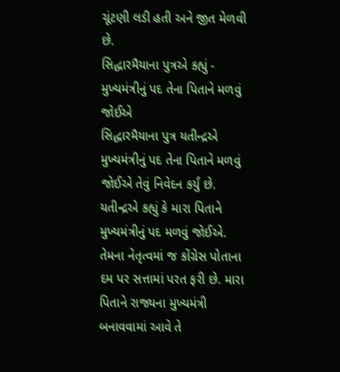ચૂંટણી લડી હતી અને જીત મેળવી છે.
સિદ્ધારમૈયાના પુત્રએ કહ્યું - મુખ્યમંત્રીનું પદ તેના પિતાને મળવું જોઈએ
સિદ્ધારમૈયાના પુત્ર યતીન્દ્રએ મુખ્યમંત્રીનું પદ તેના પિતાને મળવું જોઈએ તેવું નિવેદન કર્યું છે. યતીન્દ્રએ કહ્યું કે મારા પિતાને મુખ્યમંત્રીનું પદ મળવું જોઈએ. તેમના નેતૃત્વમાં જ કોંગ્રેસ પોતાના દમ પર સત્તામાં પરત ફરી છે. મારા પિતાને રાજ્યના મુખ્યમંત્રી બનાવવામાં આવે તે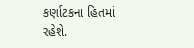કર્ણાટકના હિતમાં રહેશે.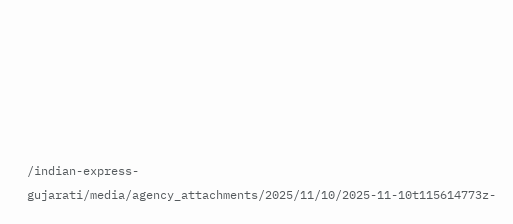/indian-express-gujarati/media/agency_attachments/2025/11/10/2025-11-10t115614773z-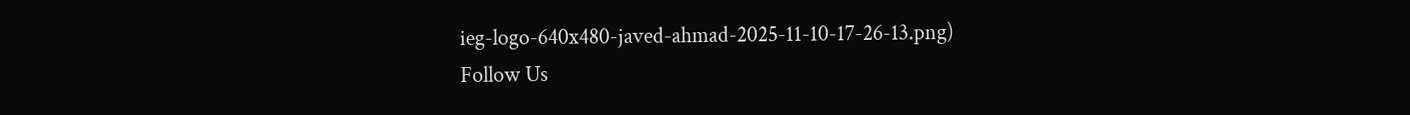ieg-logo-640x480-javed-ahmad-2025-11-10-17-26-13.png)
Follow Us